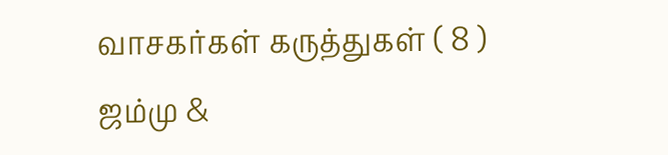வாசகர்கள் கருத்துகள் ( 8 )
ஜம்மு &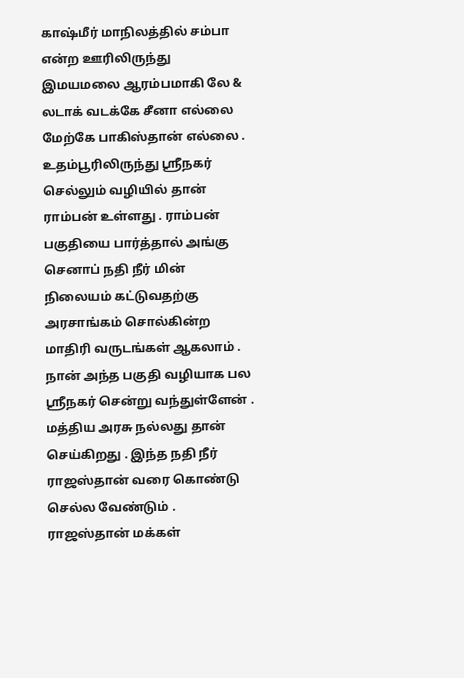காஷ்மீர் மாநிலத்தில் சம்பா என்ற ஊரிலிருந்து இமயமலை ஆரம்பமாகி லே & லடாக் வடக்கே சீனா எல்லை மேற்கே பாகிஸ்தான் எல்லை . உதம்பூரிலிருந்து ஸ்ரீநகர் செல்லும் வழியில் தான் ராம்பன் உள்ளது . ராம்பன் பகுதியை பார்த்தால் அங்கு செனாப் நதி நீர் மின் நிலையம் கட்டுவதற்கு அரசாங்கம் சொல்கின்ற மாதிரி வருடங்கள் ஆகலாம் . நான் அந்த பகுதி வழியாக பல ஸ்ரீநகர் சென்று வந்துள்ளேன் . மத்திய அரசு நல்லது தான் செய்கிறது . இந்த நதி நீர் ராஜஸ்தான் வரை கொண்டு செல்ல வேண்டும் . ராஜஸ்தான் மக்கள்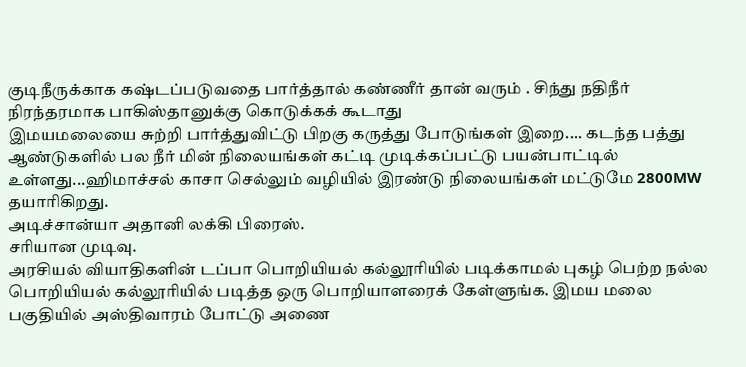குடிநீருக்காக கஷ்டப்படுவதை பார்த்தால் கண்ணீர் தான் வரும் . சிந்து நதிநீர் நிரந்தரமாக பாகிஸ்தானுக்கு கொடுக்கக் கூடாது
இமயமலையை சுற்றி பார்த்துவிட்டு பிறகு கருத்து போடுங்கள் இறை.... கடந்த பத்து ஆண்டுகளில் பல நீர் மின் நிலையங்கள் கட்டி முடிக்கப்பட்டு பயன்பாட்டில் உள்ளது...ஹிமாச்சல் காசா செல்லும் வழியில் இரண்டு நிலையங்கள் மட்டுமே 2800MW தயாரிகிறது.
அடிச்சான்யா அதானி லக்கி பிரைஸ்.
சரியான முடிவு.
அரசியல் வியாதிகளின் டப்பா பொறியியல் கல்லூரியில் படிக்காமல் புகழ் பெற்ற நல்ல பொறியியல் கல்லூரியில் படித்த ஒரு பொறியாளரைக் கேள்ளுங்க. இமய மலை பகுதியில் அஸ்திவாரம் போட்டு அணை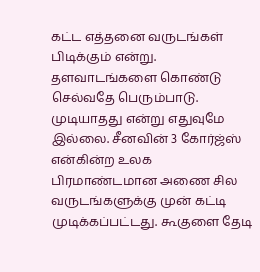கட்ட எத்தனை வருடங்கள் பிடிக்கும் என்று. தளவாடங்களை கொண்டு செல்வதே பெரும்பாடு.
முடியாதது என்று எதுவுமே இல்லை. சீனவின் 3 கோர்ஜ்ஸ் என்கின்ற உலக பிரமாண்டமான அணை சில வருடங்களுக்கு முன் கட்டி முடிக்கப்பட்டது. கூகுளை தேடி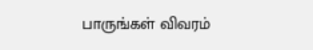பாருங்கள் விவரம்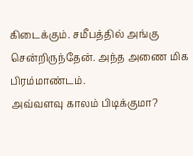கிடைக்கும். சமீபத்தில் அங்கு சென்றிருந்தேன். அந்த அணை மிக பிரம்மாண்டம்.
அவ்வளவு காலம் பிடிக்குமா?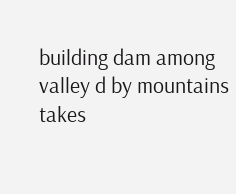building dam among valley d by mountains takes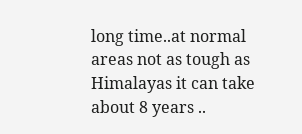long time..at normal areas not as tough as Himalayas it can take about 8 years ..